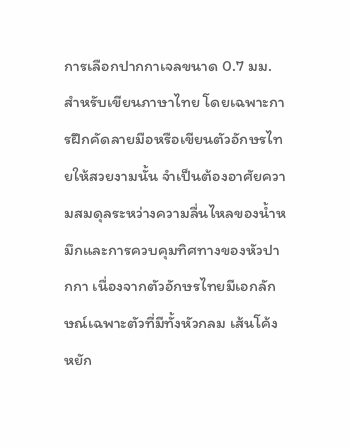การเลือกปากกาเจลขนาด 0.7 มม. สำหรับเขียนภาษาไทย โดยเฉพาะการฝึกคัดลายมือหรือเขียนตัวอักษรไทยให้สวยงามนั้น จำเป็นต้องอาศัยความสมดุลระหว่างความลื่นไหลของน้ำหมึกและการควบคุมทิศทางของหัวปากกา เนื่องจากตัวอักษรไทยมีเอกลักษณ์เฉพาะตัวที่มีทั้งหัวกลม เส้นโค้ง หยัก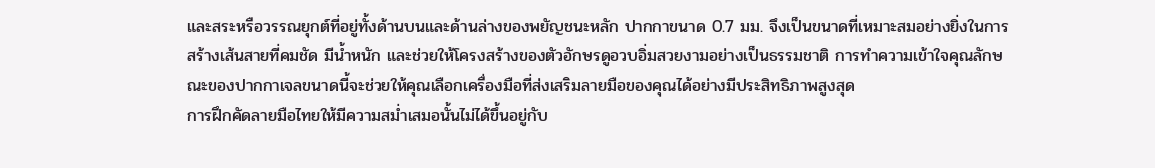และสระหรือวรรณยุกต์ที่อยู่ทั้งด้านบนและด้านล่างของพยัญชนะหลัก ปากกาขนาด 0.7 มม. จึงเป็นขนาดที่เหมาะสมอย่างยิ่งในการสร้างเส้นสายที่คมชัด มีน้ำหนัก และช่วยให้โครงสร้างของตัวอักษรดูอวบอิ่มสวยงามอย่างเป็นธรรมชาติ การทำความเข้าใจคุณลักษณะของปากกาเจลขนาดนี้จะช่วยให้คุณเลือกเครื่องมือที่ส่งเสริมลายมือของคุณได้อย่างมีประสิทธิภาพสูงสุด
การฝึกคัดลายมือไทยให้มีความสม่ำเสมอนั้นไม่ได้ขึ้นอยู่กับ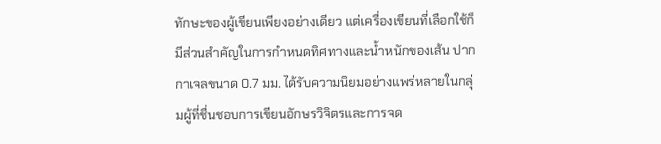ทักษะของผู้เขียนเพียงอย่างเดียว แต่เครื่องเขียนที่เลือกใช้ก็มีส่วนสำคัญในการกำหนดทิศทางและน้ำหนักของเส้น ปากกาเจลขนาด 0.7 มม. ได้รับความนิยมอย่างแพร่หลายในกลุ่มผู้ที่ชื่นชอบการเขียนอักษรวิจิตรและการจด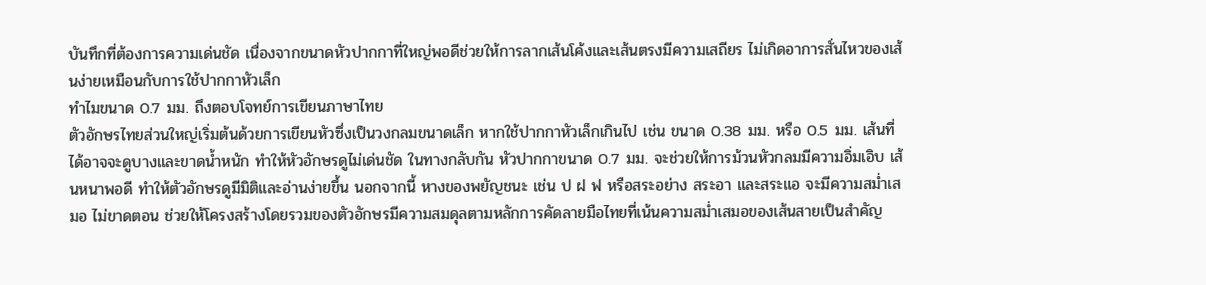บันทึกที่ต้องการความเด่นชัด เนื่องจากขนาดหัวปากกาที่ใหญ่พอดีช่วยให้การลากเส้นโค้งและเส้นตรงมีความเสถียร ไม่เกิดอาการสั่นไหวของเส้นง่ายเหมือนกับการใช้ปากกาหัวเล็ก
ทำไมขนาด 0.7 มม. ถึงตอบโจทย์การเขียนภาษาไทย
ตัวอักษรไทยส่วนใหญ่เริ่มต้นด้วยการเขียนหัวซึ่งเป็นวงกลมขนาดเล็ก หากใช้ปากกาหัวเล็กเกินไป เช่น ขนาด 0.38 มม. หรือ 0.5 มม. เส้นที่ได้อาจจะดูบางและขาดน้ำหนัก ทำให้หัวอักษรดูไม่เด่นชัด ในทางกลับกัน หัวปากกาขนาด 0.7 มม. จะช่วยให้การม้วนหัวกลมมีความอิ่มเอิบ เส้นหนาพอดี ทำให้ตัวอักษรดูมีมิติและอ่านง่ายขึ้น นอกจากนี้ หางของพยัญชนะ เช่น ป ฝ ฟ หรือสระอย่าง สระอา และสระแอ จะมีความสม่ำเสมอ ไม่ขาดตอน ช่วยให้โครงสร้างโดยรวมของตัวอักษรมีความสมดุลตามหลักการคัดลายมือไทยที่เน้นความสม่ำเสมอของเส้นสายเป็นสำคัญ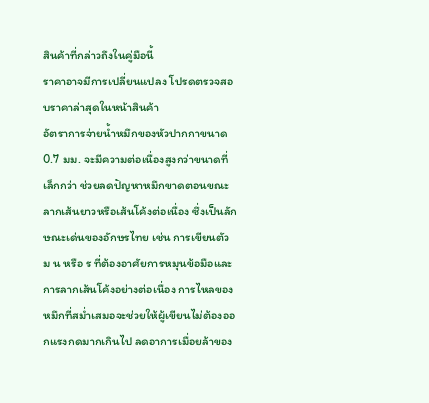สินค้าที่กล่าวถึงในคู่มือนี้
ราคาอาจมีการเปลี่ยนแปลง โปรดตรวจสอบราคาล่าสุดในหน้าสินค้า
อัตราการจ่ายน้ำหมึกของหัวปากกาขนาด 0.7 มม. จะมีความต่อเนื่องสูงกว่าขนาดที่เล็กกว่า ช่วยลดปัญหาหมึกขาดตอนขณะลากเส้นยาวหรือเส้นโค้งต่อเนื่อง ซึ่งเป็นลักษณะเด่นของอักษรไทย เช่น การเขียนตัว ม น หรือ ร ที่ต้องอาศัยการหมุนข้อมือและการลากเส้นโค้งอย่างต่อเนื่อง การไหลของหมึกที่สม่ำเสมอจะช่วยให้ผู้เขียนไม่ต้องออกแรงกดมากเกินไป ลดอาการเมื่อยล้าของ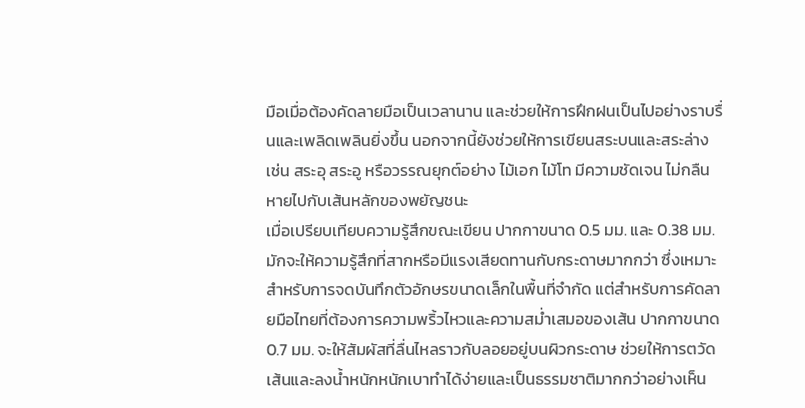มือเมื่อต้องคัดลายมือเป็นเวลานาน และช่วยให้การฝึกฝนเป็นไปอย่างราบรื่นและเพลิดเพลินยิ่งขึ้น นอกจากนี้ยังช่วยให้การเขียนสระบนและสระล่าง เช่น สระอุ สระอู หรือวรรณยุกต์อย่าง ไม้เอก ไม้โท มีความชัดเจน ไม่กลืนหายไปกับเส้นหลักของพยัญชนะ
เมื่อเปรียบเทียบความรู้สึกขณะเขียน ปากกาขนาด 0.5 มม. และ 0.38 มม. มักจะให้ความรู้สึกที่สากหรือมีแรงเสียดทานกับกระดาษมากกว่า ซึ่งเหมาะสำหรับการจดบันทึกตัวอักษรขนาดเล็กในพื้นที่จำกัด แต่สำหรับการคัดลายมือไทยที่ต้องการความพริ้วไหวและความสม่ำเสมอของเส้น ปากกาขนาด 0.7 มม. จะให้สัมผัสที่ลื่นไหลราวกับลอยอยู่บนผิวกระดาษ ช่วยให้การตวัดเส้นและลงน้ำหนักหนักเบาทำได้ง่ายและเป็นธรรมชาติมากกว่าอย่างเห็น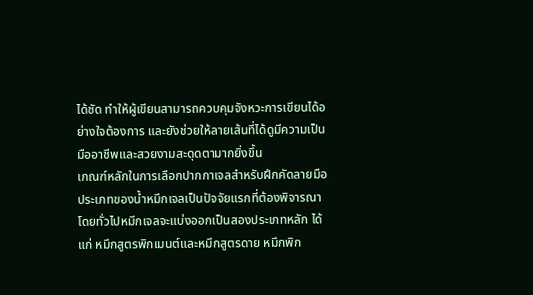ได้ชัด ทำให้ผู้เขียนสามารถควบคุมจังหวะการเขียนได้อย่างใจต้องการ และยังช่วยให้ลายเส้นที่ได้ดูมีความเป็นมืออาชีพและสวยงามสะดุดตามากยิ่งขึ้น
เกณฑ์หลักในการเลือกปากกาเจลสำหรับฝึกคัดลายมือ
ประเภทของน้ำหมึกเจลเป็นปัจจัยแรกที่ต้องพิจารณา โดยทั่วไปหมึกเจลจะแบ่งออกเป็นสองประเภทหลัก ได้แก่ หมึกสูตรพิกเมนต์และหมึกสูตรดาย หมึกพิก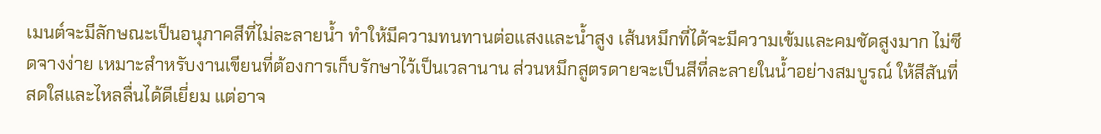เมนต์จะมีลักษณะเป็นอนุภาคสีที่ไม่ละลายน้ำ ทำให้มีความทนทานต่อแสงและน้ำสูง เส้นหมึกที่ได้จะมีความเข้มและคมชัดสูงมาก ไม่ซีดจางง่าย เหมาะสำหรับงานเขียนที่ต้องการเก็บรักษาไว้เป็นเวลานาน ส่วนหมึกสูตรดายจะเป็นสีที่ละลายในน้ำอย่างสมบูรณ์ ให้สีสันที่สดใสและไหลลื่นได้ดีเยี่ยม แต่อาจ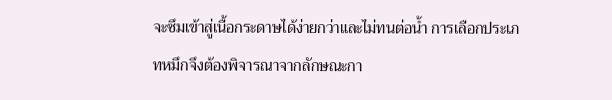จะซึมเข้าสู่เนื้อกระดาษได้ง่ายกว่าและไม่ทนต่อน้ำ การเลือกประเภทหมึกจึงต้องพิจารณาจากลักษณะกา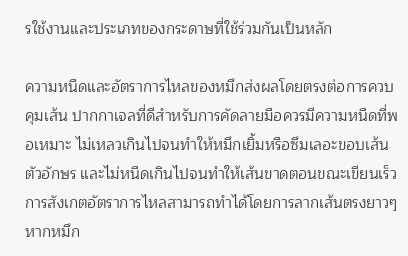รใช้งานและประเภทของกระดาษที่ใช้ร่วมกันเป็นหลัก

ความหนืดและอัตราการไหลของหมึกส่งผลโดยตรงต่อการควบคุมเส้น ปากกาเจลที่ดีสำหรับการคัดลายมือควรมีความหนืดที่พอเหมาะ ไม่เหลวเกินไปจนทำให้หมึกเยิ้มหรือซึมเลอะขอบเส้นตัวอักษร และไม่หนืดเกินไปจนทำให้เส้นขาดตอนขณะเขียนเร็ว การสังเกตอัตราการไหลสามารถทำได้โดยการลากเส้นตรงยาวๆ หากหมึก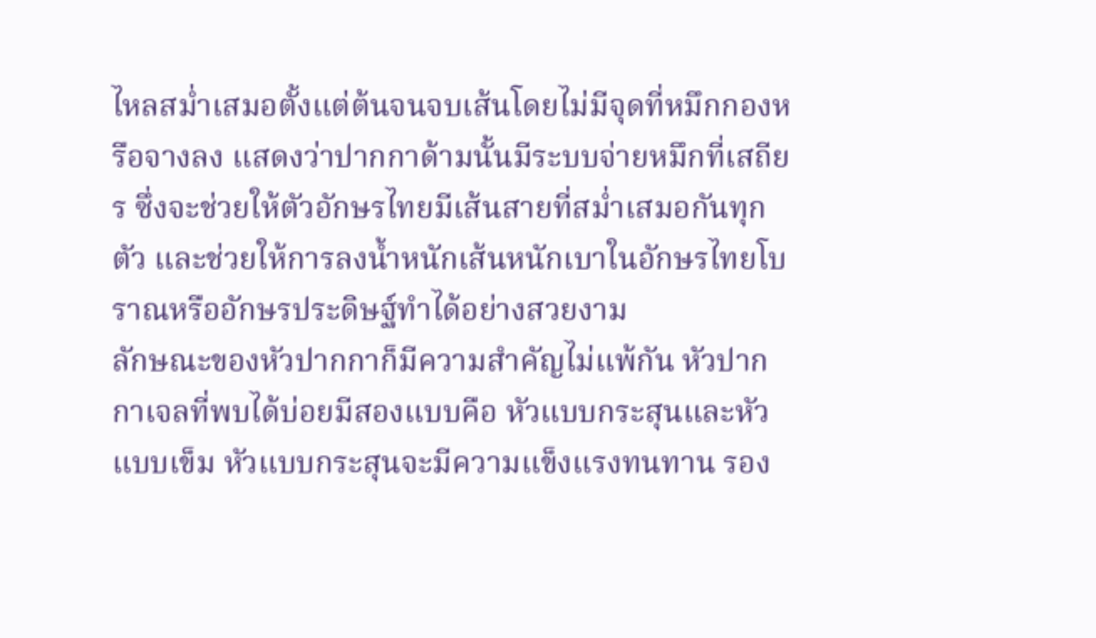ไหลสม่ำเสมอตั้งแต่ต้นจนจบเส้นโดยไม่มีจุดที่หมึกกองหรือจางลง แสดงว่าปากกาด้ามนั้นมีระบบจ่ายหมึกที่เสถียร ซึ่งจะช่วยให้ตัวอักษรไทยมีเส้นสายที่สม่ำเสมอกันทุกตัว และช่วยให้การลงน้ำหนักเส้นหนักเบาในอักษรไทยโบราณหรืออักษรประดิษฐ์ทำได้อย่างสวยงาม
ลักษณะของหัวปากกาก็มีความสำคัญไม่แพ้กัน หัวปากกาเจลที่พบได้บ่อยมีสองแบบคือ หัวแบบกระสุนและหัวแบบเข็ม หัวแบบกระสุนจะมีความแข็งแรงทนทาน รอง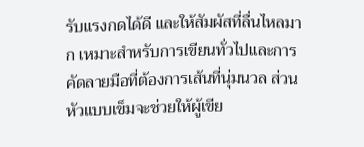รับแรงกดได้ดี และให้สัมผัสที่ลื่นไหลมาก เหมาะสำหรับการเขียนทั่วไปและการคัดลายมือที่ต้องการเส้นที่นุ่มนวล ส่วนหัวแบบเข็มจะช่วยให้ผู้เขีย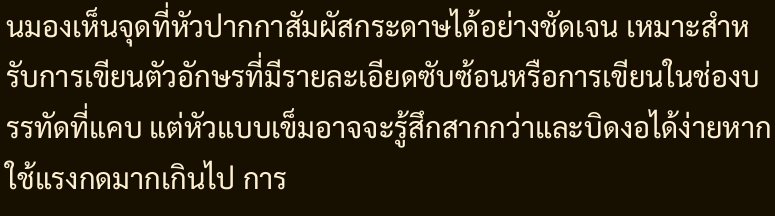นมองเห็นจุดที่หัวปากกาสัมผัสกระดาษได้อย่างชัดเจน เหมาะสำหรับการเขียนตัวอักษรที่มีรายละเอียดซับซ้อนหรือการเขียนในช่องบรรทัดที่แคบ แต่หัวแบบเข็มอาจจะรู้สึกสากกว่าและบิดงอได้ง่ายหากใช้แรงกดมากเกินไป การ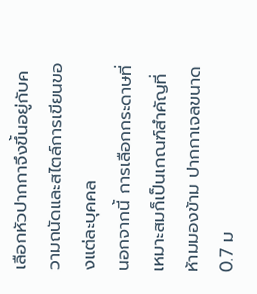เลือกหัวปากกาจึงขึ้นอยู่กับความถนัดและสไตล์การเขียนของแต่ละบุคคล
นอกจากนี้ การเลือกกระดาษที่เหมาะสมก็เป็นเกณฑ์สำคัญที่ห้ามมองข้าม ปากกาเจลขนาด 0.7 ม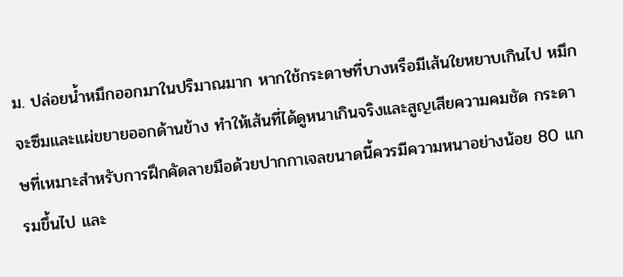ม. ปล่อยน้ำหมึกออกมาในปริมาณมาก หากใช้กระดาษที่บางหรือมีเส้นใยหยาบเกินไป หมึกจะซึมและแผ่ขยายออกด้านข้าง ทำให้เส้นที่ได้ดูหนาเกินจริงและสูญเสียความคมชัด กระดาษที่เหมาะสำหรับการฝึกคัดลายมือด้วยปากกาเจลขนาดนี้ควรมีความหนาอย่างน้อย 80 แกรมขึ้นไป และ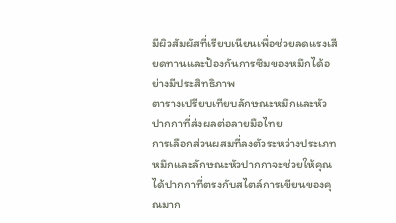มีผิวสัมผัสที่เรียบเนียนเพื่อช่วยลดแรงเสียดทานและป้องกันการซึมของหมึกได้อย่างมีประสิทธิภาพ
ตารางเปรียบเทียบลักษณะหมึกและหัวปากกาที่ส่งผลต่อลายมือไทย
การเลือกส่วนผสมที่ลงตัวระหว่างประเภทหมึกและลักษณะหัวปากกาจะช่วยให้คุณได้ปากกาที่ตรงกับสไตล์การเขียนของคุณมาก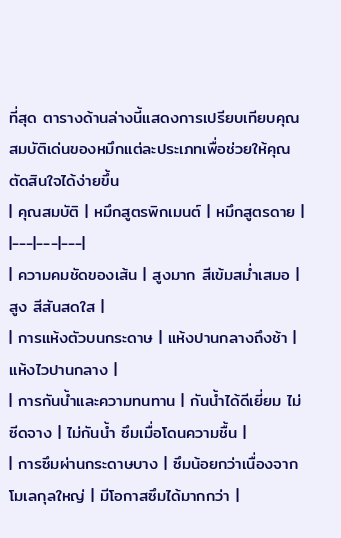ที่สุด ตารางด้านล่างนี้แสดงการเปรียบเทียบคุณสมบัติเด่นของหมึกแต่ละประเภทเพื่อช่วยให้คุณตัดสินใจได้ง่ายขึ้น
| คุณสมบัติ | หมึกสูตรพิกเมนต์ | หมึกสูตรดาย |
|---|---|---|
| ความคมชัดของเส้น | สูงมาก สีเข้มสม่ำเสมอ | สูง สีสันสดใส |
| การแห้งตัวบนกระดาษ | แห้งปานกลางถึงช้า | แห้งไวปานกลาง |
| การกันน้ำและความทนทาน | กันน้ำได้ดีเยี่ยม ไม่ซีดจาง | ไม่กันน้ำ ซึมเมื่อโดนความชื้น |
| การซึมผ่านกระดาษบาง | ซึมน้อยกว่าเนื่องจากโมเลกุลใหญ่ | มีโอกาสซึมได้มากกว่า |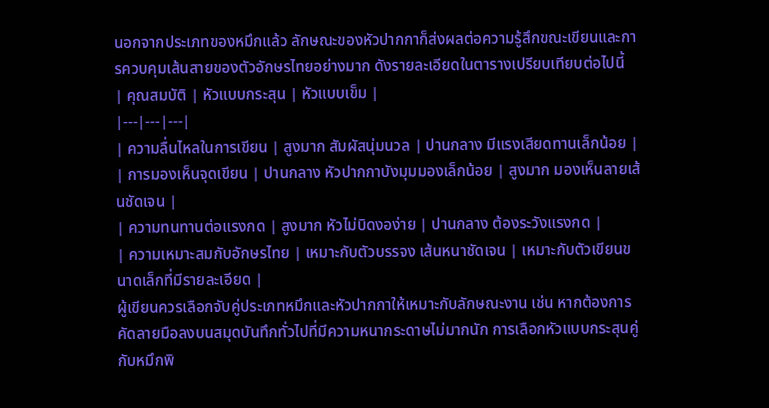นอกจากประเภทของหมึกแล้ว ลักษณะของหัวปากกาก็ส่งผลต่อความรู้สึกขณะเขียนและการควบคุมเส้นสายของตัวอักษรไทยอย่างมาก ดังรายละเอียดในตารางเปรียบเทียบต่อไปนี้
| คุณสมบัติ | หัวแบบกระสุน | หัวแบบเข็ม |
|---|---|---|
| ความลื่นไหลในการเขียน | สูงมาก สัมผัสนุ่มนวล | ปานกลาง มีแรงเสียดทานเล็กน้อย |
| การมองเห็นจุดเขียน | ปานกลาง หัวปากกาบังมุมมองเล็กน้อย | สูงมาก มองเห็นลายเส้นชัดเจน |
| ความทนทานต่อแรงกด | สูงมาก หัวไม่บิดงอง่าย | ปานกลาง ต้องระวังแรงกด |
| ความเหมาะสมกับอักษรไทย | เหมาะกับตัวบรรจง เส้นหนาชัดเจน | เหมาะกับตัวเขียนขนาดเล็กที่มีรายละเอียด |
ผู้เขียนควรเลือกจับคู่ประเภทหมึกและหัวปากกาให้เหมาะกับลักษณะงาน เช่น หากต้องการคัดลายมือลงบนสมุดบันทึกทั่วไปที่มีความหนากระดาษไม่มากนัก การเลือกหัวแบบกระสุนคู่กับหมึกพิ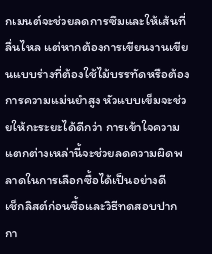กเมนต์จะช่วยลดการซึมและให้เส้นที่ลื่นไหล แต่หากต้องการเขียนงานเขียนแบบร่างที่ต้องใช้ไม้บรรทัดหรือต้องการความแม่นยำสูง หัวแบบเข็มจะช่วยให้กะระยะได้ดีกว่า การเข้าใจความแตกต่างเหล่านี้จะช่วยลดความผิดพลาดในการเลือกซื้อได้เป็นอย่างดี
เช็กลิสต์ก่อนซื้อและวิธีทดสอบปากกา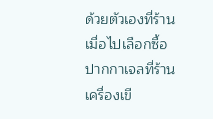ด้วยตัวเองที่ร้าน
เมื่อไปเลือกซื้อปากกาเจลที่ร้านเครื่องเขี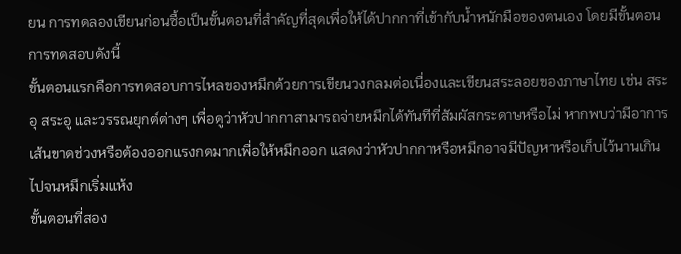ยน การทดลองเขียนก่อนซื้อเป็นขั้นตอนที่สำคัญที่สุดเพื่อให้ได้ปากกาที่เข้ากับน้ำหนักมือของตนเอง โดยมีขั้นตอนการทดสอบดังนี้
ขั้นตอนแรกคือการทดสอบการไหลของหมึกด้วยการเขียนวงกลมต่อเนื่องและเขียนสระลอยของภาษาไทย เช่น สระอุ สระอู และวรรณยุกต์ต่างๆ เพื่อดูว่าหัวปากกาสามารถจ่ายหมึกได้ทันทีที่สัมผัสกระดาษหรือไม่ หากพบว่ามีอาการเส้นขาดช่วงหรือต้องออกแรงกดมากเพื่อให้หมึกออก แสดงว่าหัวปากกาหรือหมึกอาจมีปัญหาหรือเก็บไว้นานเกินไปจนหมึกเริ่มแห้ง
ขั้นตอนที่สอง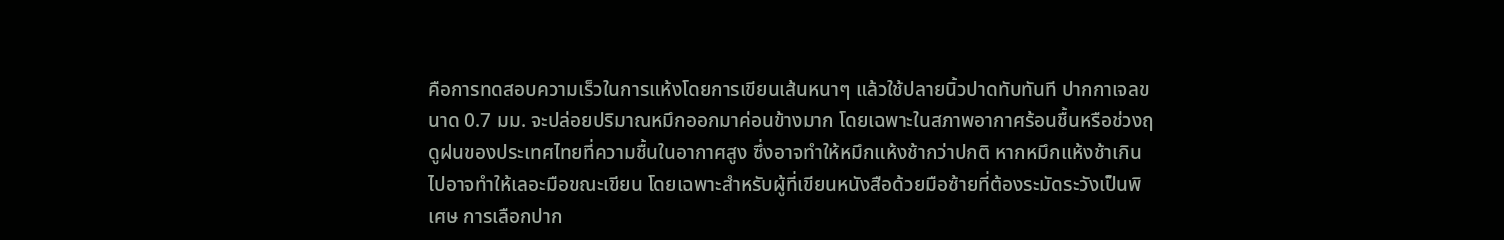คือการทดสอบความเร็วในการแห้งโดยการเขียนเส้นหนาๆ แล้วใช้ปลายนิ้วปาดทับทันที ปากกาเจลขนาด 0.7 มม. จะปล่อยปริมาณหมึกออกมาค่อนข้างมาก โดยเฉพาะในสภาพอากาศร้อนชื้นหรือช่วงฤดูฝนของประเทศไทยที่ความชื้นในอากาศสูง ซึ่งอาจทำให้หมึกแห้งช้ากว่าปกติ หากหมึกแห้งช้าเกินไปอาจทำให้เลอะมือขณะเขียน โดยเฉพาะสำหรับผู้ที่เขียนหนังสือด้วยมือซ้ายที่ต้องระมัดระวังเป็นพิเศษ การเลือกปาก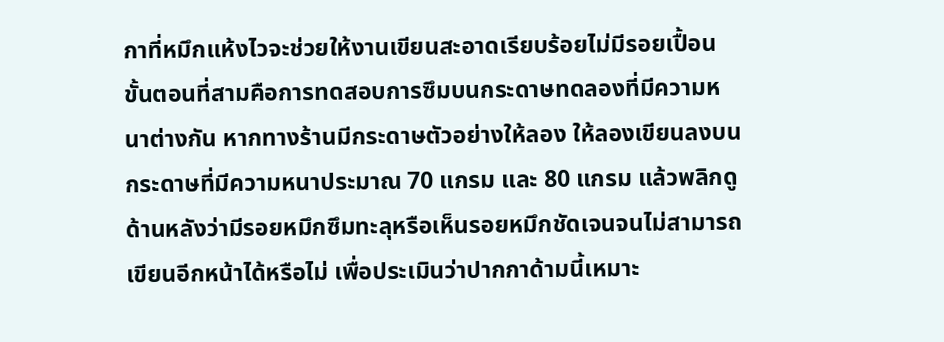กาที่หมึกแห้งไวจะช่วยให้งานเขียนสะอาดเรียบร้อยไม่มีรอยเปื้อน
ขั้นตอนที่สามคือการทดสอบการซึมบนกระดาษทดลองที่มีความหนาต่างกัน หากทางร้านมีกระดาษตัวอย่างให้ลอง ให้ลองเขียนลงบนกระดาษที่มีความหนาประมาณ 70 แกรม และ 80 แกรม แล้วพลิกดูด้านหลังว่ามีรอยหมึกซึมทะลุหรือเห็นรอยหมึกชัดเจนจนไม่สามารถเขียนอีกหน้าได้หรือไม่ เพื่อประเมินว่าปากกาด้ามนี้เหมาะ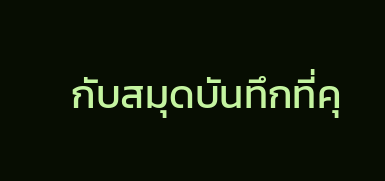กับสมุดบันทึกที่คุ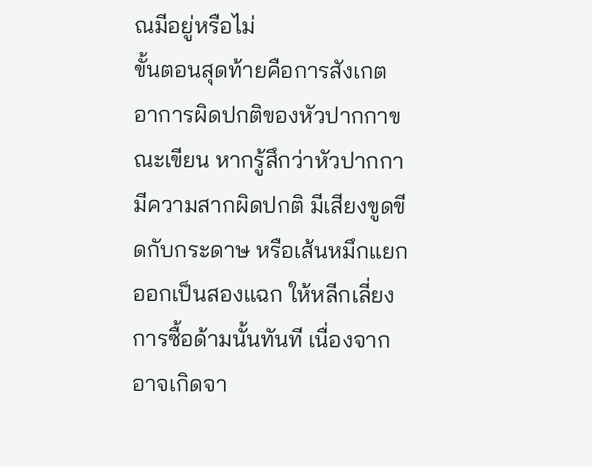ณมีอยู่หรือไม่
ขั้นตอนสุดท้ายคือการสังเกตอาการผิดปกติของหัวปากกาขณะเขียน หากรู้สึกว่าหัวปากกามีความสากผิดปกติ มีเสียงขูดขีดกับกระดาษ หรือเส้นหมึกแยกออกเป็นสองแฉก ให้หลีกเลี่ยงการซื้อด้ามนั้นทันที เนื่องจากอาจเกิดจา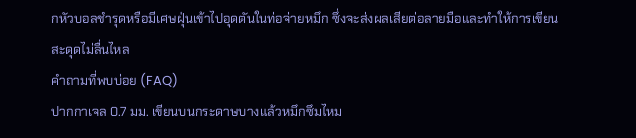กหัวบอลชำรุดหรือมีเศษฝุ่นเข้าไปอุดตันในท่อจ่ายหมึก ซึ่งจะส่งผลเสียต่อลายมือและทำให้การเขียนสะดุดไม่ลื่นไหล
คำถามที่พบบ่อย (FAQ)
ปากกาเจล 0.7 มม. เขียนบนกระดาษบางแล้วหมึกซึมไหม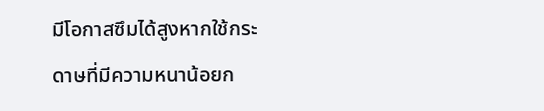มีโอกาสซึมได้สูงหากใช้กระดาษที่มีความหนาน้อยก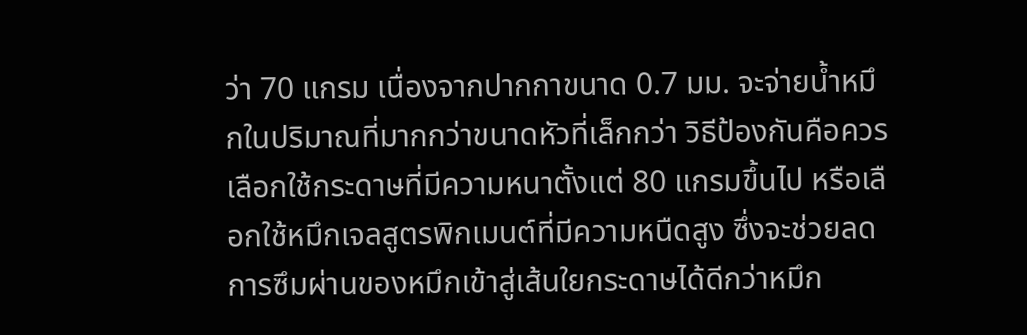ว่า 70 แกรม เนื่องจากปากกาขนาด 0.7 มม. จะจ่ายน้ำหมึกในปริมาณที่มากกว่าขนาดหัวที่เล็กกว่า วิธีป้องกันคือควรเลือกใช้กระดาษที่มีความหนาตั้งแต่ 80 แกรมขึ้นไป หรือเลือกใช้หมึกเจลสูตรพิกเมนต์ที่มีความหนืดสูง ซึ่งจะช่วยลดการซึมผ่านของหมึกเข้าสู่เส้นใยกระดาษได้ดีกว่าหมึก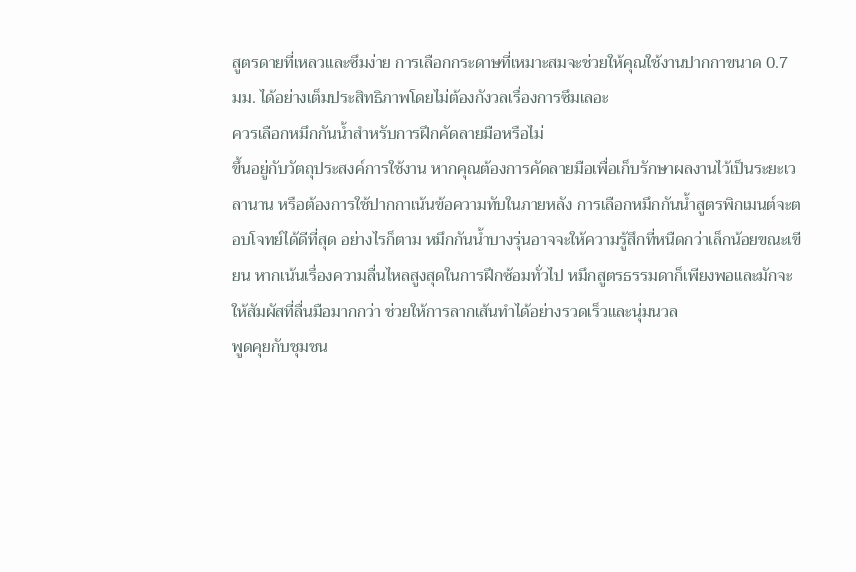สูตรดายที่เหลวและซึมง่าย การเลือกกระดาษที่เหมาะสมจะช่วยให้คุณใช้งานปากกาขนาด 0.7 มม. ได้อย่างเต็มประสิทธิภาพโดยไม่ต้องกังวลเรื่องการซึมเลอะ
ควรเลือกหมึกกันน้ำสำหรับการฝึกคัดลายมือหรือไม่
ขึ้นอยู่กับวัตถุประสงค์การใช้งาน หากคุณต้องการคัดลายมือเพื่อเก็บรักษาผลงานไว้เป็นระยะเวลานาน หรือต้องการใช้ปากกาเน้นข้อความทับในภายหลัง การเลือกหมึกกันน้ำสูตรพิกเมนต์จะตอบโจทย์ได้ดีที่สุด อย่างไรก็ตาม หมึกกันน้ำบางรุ่นอาจจะให้ความรู้สึกที่หนืดกว่าเล็กน้อยขณะเขียน หากเน้นเรื่องความลื่นไหลสูงสุดในการฝึกซ้อมทั่วไป หมึกสูตรธรรมดาก็เพียงพอและมักจะให้สัมผัสที่ลื่นมือมากกว่า ช่วยให้การลากเส้นทำได้อย่างรวดเร็วและนุ่มนวล
พูดคุยกับชุมชน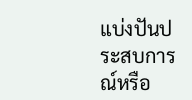แบ่งปันประสบการณ์หรือ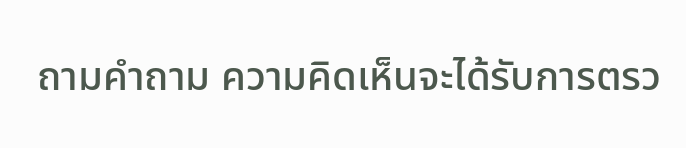ถามคำถาม ความคิดเห็นจะได้รับการตรว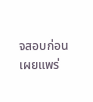จสอบก่อนเผยแพร่